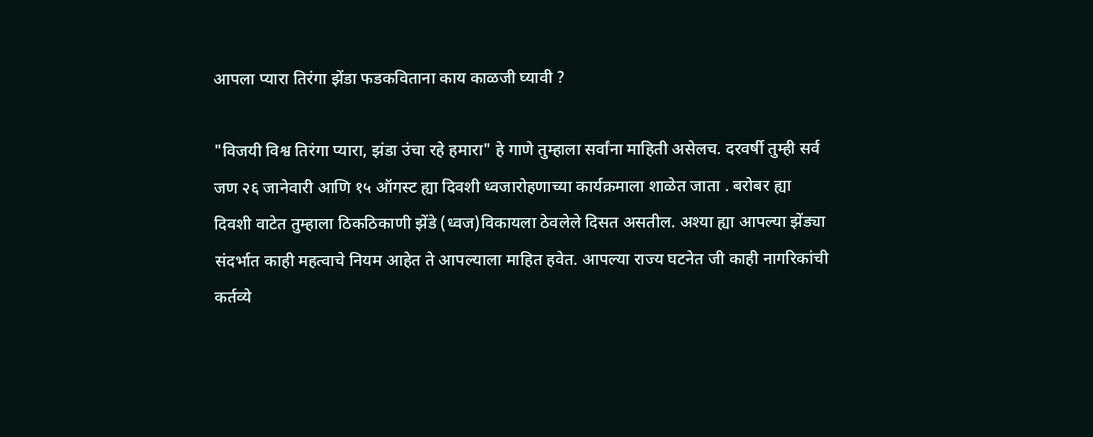आपला प्यारा तिरंगा झेंडा फडकविताना काय काळजी घ्यावी ?

"विजयी विश्व तिरंगा प्यारा, झंडा उंचा रहे हमारा" हे गाणे तुम्हाला सर्वांना माहिती असेलच. दरवर्षी तुम्ही सर्व जण २६ जानेवारी आणि १५ ऑगस्ट ह्या दिवशी ध्वजारोहणाच्या कार्यक्रमाला शाळेत जाता . बरोबर ह्या दिवशी वाटेत तुम्हाला ठिकठिकाणी झेंडे (ध्वज)विकायला ठेवलेले दिसत असतील. अश्या ह्या आपल्या झेंड्या संदर्भात काही महत्वाचे नियम आहेत ते आपल्याला माहित हवेत. आपल्या राज्य घटनेत जी काही नागरिकांची कर्तव्ये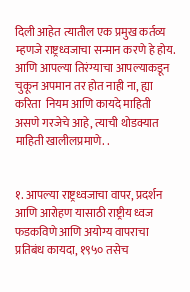दिली आहेत त्यातील एक प्रमुख कर्तव्य म्हणजे राष्ट्रध्वजाचा सन्मान करणे हे होय.  आणि आपल्या तिरंग्याचा आपल्याकडून चुकून अपमान तर होत नाही ना, ह्या करिता  नियम आणि कायदे माहिती असणे गरजेचे आहे, त्याची थोडक्यात माहिती खालीलप्रमाणे. .


१. आपल्या राष्ट्रध्वजाचा वापर, प्रदर्शन आणि आरोहण यासाठी राष्ट्रीय ध्वज फडकविणे आणि अयोग्य वापराचा प्रतिबंध कायदा, १९५० तसेच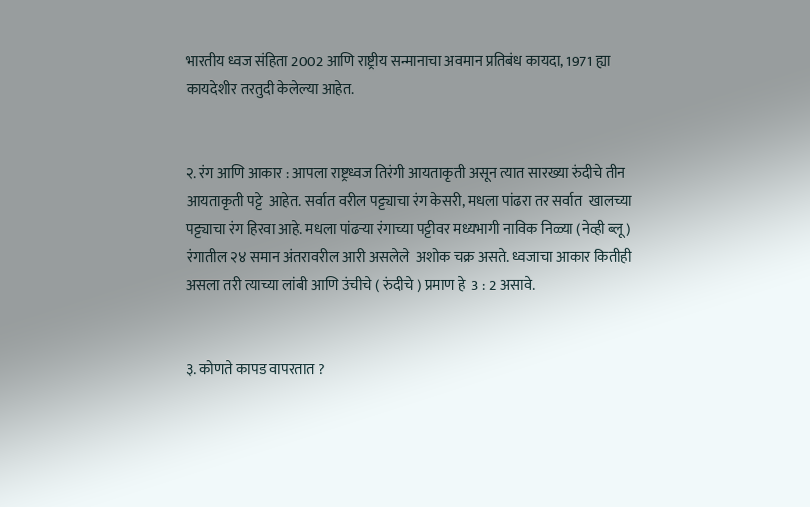भारतीय ध्वज संहिता 2002 आणि राष्ट्रीय सन्मानाचा अवमान प्रतिबंध कायदा, 1971 ह्या कायदेशीर तरतुदी केलेल्या आहेत.


२. रंग आणि आकार : आपला राष्ट्रध्वज तिरंगी आयताकृती असून त्यात सारख्या रुंदीचे तीन आयताकृती पट्टे  आहेत. सर्वात वरील पट्ट्याचा रंग केसरी, मधला पांढरा तर सर्वात  खालच्या पट्ट्याचा रंग हिरवा आहे. मधला पांढऱ्या रंगाच्या पट्टीवर मध्यभागी नाविक निळ्या (नेव्ही ब्लू) रंगातील २४ समान अंतरावरील आरी असलेले  अशोक चक्र असते. ध्वजाचा आकार कितीही असला तरी त्याच्या लांबी आणि उंचीचे ( रुंदीचे ) प्रमाण हे  3 : 2 असावे.


३. कोणते कापड वापरतात ?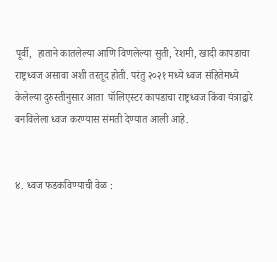पूर्वी,  हाताने कातलेल्या आणि विणलेल्या सुती, रेशमी, खादी कापडाचा राष्ट्रध्वज असावा अशी तरतूद होती. परंतु २०२१ मध्ये ध्वज संहितेमध्ये केलेल्या दुरुस्तीनुसार आता  पॉलिएस्टर कापडाचा राष्ट्रध्वज किंवा यंत्राद्वारे बनविलेला ध्वज‌ करण्यास संमती देण्यात आली आहे.


४. ध्वज फडकविण्याची वेळ :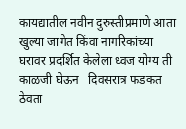कायद्यातील नवीन दुरुस्तीप्रमाणे आता खुल्या जागेत किंवा नागरिकांच्या घरावर प्रदर्शित केलेला ध्वज योग्य ती काळजी घेऊन   दिवसरात्र फडकत ठेवता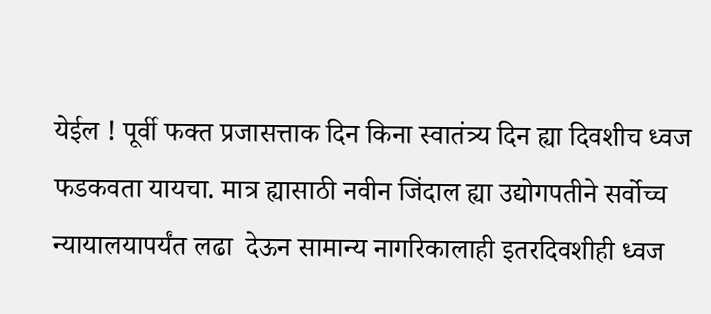येईल ! पूर्वी फक्त प्रजासत्ताक दिन किना स्वातंत्र्य दिन ह्या दिवशीच ध्वज फडकवता यायचा. मात्र ह्यासाठी नवीन जिंदाल ह्या उद्योगपतीने सर्वोच्च न्यायालयापर्यंत लढा  देऊन सामान्य नागरिकालाही इतरदिवशीही ध्वज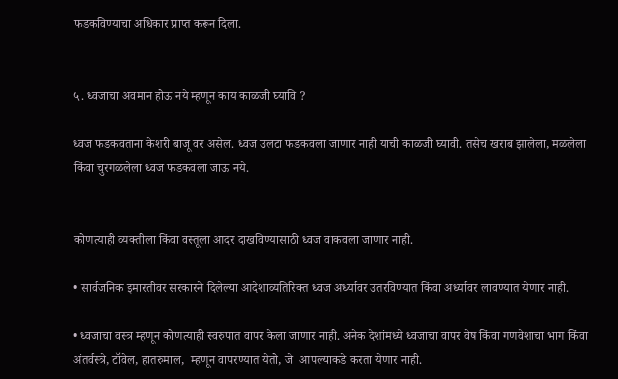फडकविण्याचा अधिकार प्राप्त करून दिला.


५. ध्वजाचा अवमान होऊ नये म्हणून काय काळजी घ्यावि ?

ध्वज फडकवताना केशरी बाजू वर असेल. ध्वज उलटा फडकवला जाणार नाही याची काळजी घ्यावी. तसेच खराब झालेला, मळलेला  किंवा चुरगळलेला ध्वज फडकवला जाऊ नये.


कोणत्याही व्यक्तीला किंवा वस्तूला आदर दाखविण्यासाठी ध्वज वाकवला जाणार नाही.

• सार्वजनिक इमारतीवर सरकारने दिलेल्या आदेशाव्यतिरिक्त ध्वज अर्ध्यावर उतरविण्यात किंवा अर्ध्यावर लावण्यात येणार नाही.

• ध्वजाचा वस्त्र म्हणून कोणत्याही स्वरुपात वापर केला जाणार नाही. अनेक देशांमध्ये ध्वजाचा वापर वेष किंवा गणवेशाचा भाग किंवा अंतर्वस्त्रे, टॉवेल, हातरुमाल,  म्हणून वापरण्यात येतो, जे  आपल्याकडे करता येणार नाही.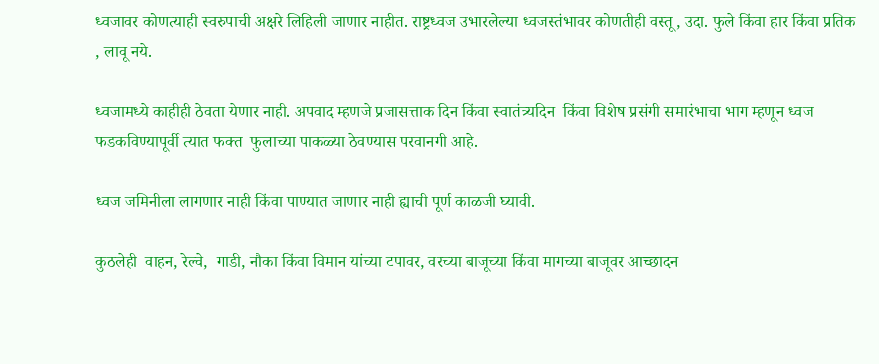ध्वजावर कोणत्याही स्वरुपाची अक्षरे लिहिली जाणार नाहीत. राष्ट्रध्वज उभारलेल्या ध्वजस्तंभावर कोणतीही वस्तू, उदा. फुले किंवा हार किंवा प्रतिक , लावू नये.

ध्वजामध्ये काहीही ठेवता येणार नाही. अपवाद म्हणजे प्रजासत्ताक दिन किंवा स्वातंत्र्यदिन  किंवा विशेष प्रसंगी समारंभाचा भाग म्हणून ध्वज फडकविण्यापूर्वी त्यात फक्त  फुलाच्या पाकळ्या ठेवण्यास परवानगी आहे.

ध्वज जमिनीला लागणार नाही किंवा पाण्यात जाणार नाही ह्याची पूर्ण काळजी घ्यावी.

कुठलेही  वाहन, रेल्वे,  गाडी, नौका किंवा विमान यांच्या टपावर, वरच्या बाजूच्या किंवा मागच्या बाजूवर आच्छादन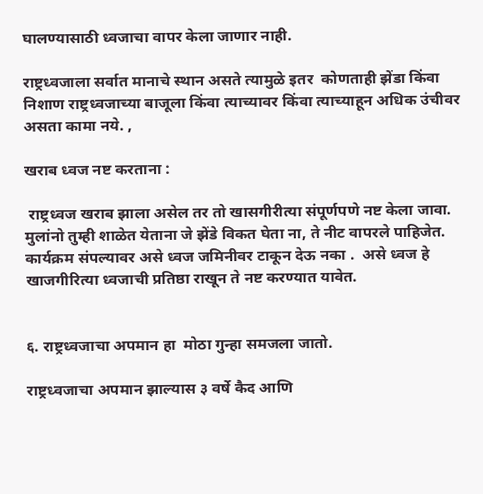घालण्यासाठी ध्वजाचा वापर केला जाणार नाही.

राष्ट्रध्वजाला सर्वात मानाचे स्थान असते त्यामुळे इतर  कोणताही झेंडा किंवा निशाण राष्ट्रध्वजाच्या बाजूला किंवा त्याच्यावर किंवा त्याच्याहून अधिक उंचीवर असता कामा नये. ,

खराब ध्वज नष्ट करताना :

 राष्ट्रध्वज खराब झाला असेल तर तो खासगीरीत्या संपूर्णपणे नष्ट केला जावा. मुलांनो तुम्ही शाळेत येताना जे झेंडे विकत घेता ना, ते नीट वापरले पाहिजेत. कार्यक्रम संपल्यावर असे ध्वज जमिनीवर टाकून देऊ नका .  असे ध्वज हे खाजगीरित्या ध्वजाची प्रतिष्ठा राखून ते नष्ट करण्यात यावेत.


६. राष्ट्रध्वजाचा अपमान हा  मोठा गुन्हा समजला जातो.

राष्ट्रध्वजाचा अपमान झाल्यास ३ वर्षे कैद आणि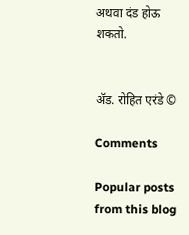अथवा दंड होऊ शकतो.


ॲड. रोहित एरंडे ©

Comments

Popular posts from this blog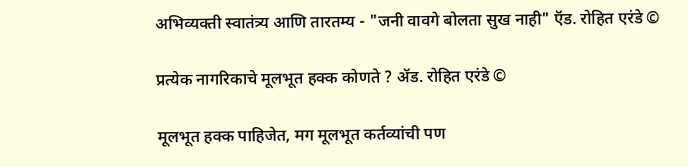अभिव्यक्ती स्वातंत्र्य आणि तारतम्य - "जनी वावगे बोलता सुख नाही" ऍड. रोहित एरंडे ©

प्रत्येक नागरिकाचे मूलभूत हक्क कोणते ? ॲड. रोहित एरंडे ©

मूलभूत हक्क पाहिजेत, मग मूलभूत कर्तव्यांची पण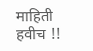माहिती हवीच !!